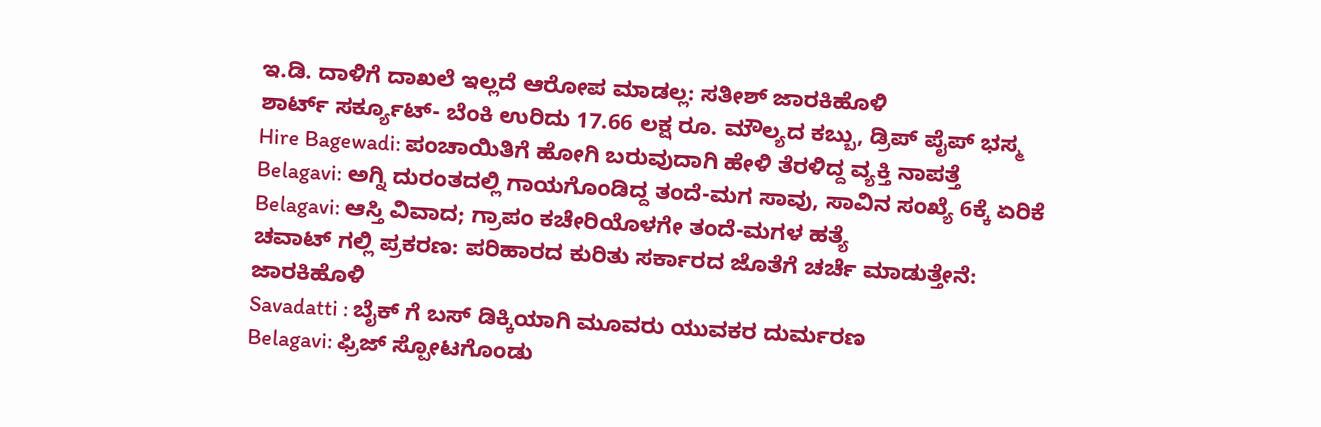ಇ.ಡಿ. ದಾಳಿಗೆ ದಾಖಲೆ ಇಲ್ಲದೆ ಆರೋಪ ಮಾಡಲ್ಲ: ಸತೀಶ್ ಜಾರಕಿಹೊಳಿ
ಶಾರ್ಟ್ ಸರ್ಕ್ಯೂಟ್- ಬೆಂಕಿ ಉರಿದು 17.66 ಲಕ್ಷ ರೂ. ಮೌಲ್ಯದ ಕಬ್ಬು, ಡ್ರಿಪ್ ಪೈಪ್ ಭಸ್ಮ
Hire Bagewadi: ಪಂಚಾಯಿತಿಗೆ ಹೋಗಿ ಬರುವುದಾಗಿ ಹೇಳಿ ತೆರಳಿದ್ದ ವ್ಯಕ್ತಿ ನಾಪತ್ತೆ
Belagavi: ಅಗ್ನಿ ದುರಂತದಲ್ಲಿ ಗಾಯಗೊಂಡಿದ್ದ ತಂದೆ-ಮಗ ಸಾವು, ಸಾವಿನ ಸಂಖ್ಯೆ 6ಕ್ಕೆ ಏರಿಕೆ
Belagavi: ಆಸ್ತಿ ವಿವಾದ; ಗ್ರಾಪಂ ಕಚೇರಿಯೊಳಗೇ ತಂದೆ-ಮಗಳ ಹತ್ಯೆ
ಚವಾಟ್ ಗಲ್ಲಿ ಪ್ರಕರಣ: ಪರಿಹಾರದ ಕುರಿತು ಸರ್ಕಾರದ ಜೊತೆಗೆ ಚರ್ಚೆ ಮಾಡುತ್ತೇನೆ: ಜಾರಕಿಹೊಳಿ
Savadatti : ಬೈಕ್ ಗೆ ಬಸ್ ಡಿಕ್ಕಿಯಾಗಿ ಮೂವರು ಯುವಕರ ದುರ್ಮರಣ
Belagavi: ಫ್ರಿಜ್ ಸ್ಪೋಟಗೊಂಡು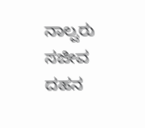ನಾಲ್ವರು ಸಜೀವ ದಹನ